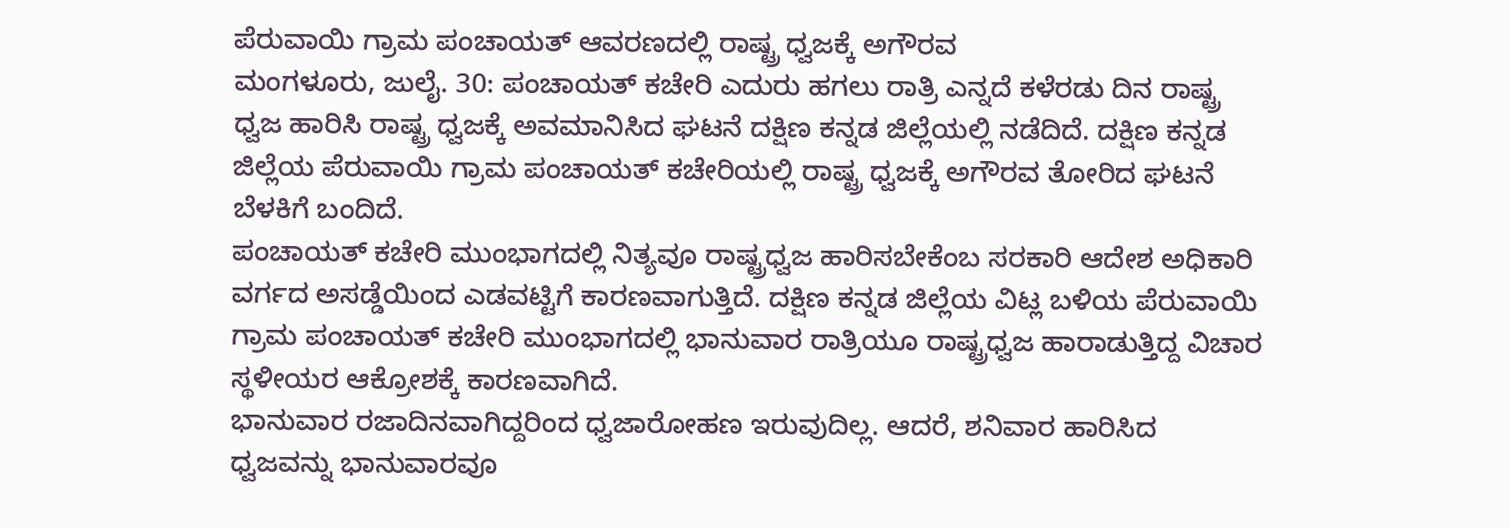ಪೆರುವಾಯಿ ಗ್ರಾಮ ಪಂಚಾಯತ್ ಆವರಣದಲ್ಲಿ ರಾಷ್ಟ್ರ ಧ್ವಜಕ್ಕೆ ಅಗೌರವ
ಮಂಗಳೂರು, ಜುಲೈ. 30: ಪಂಚಾಯತ್ ಕಚೇರಿ ಎದುರು ಹಗಲು ರಾತ್ರಿ ಎನ್ನದೆ ಕಳೆರಡು ದಿನ ರಾಷ್ಟ್ರ ಧ್ವಜ ಹಾರಿಸಿ ರಾಷ್ಟ್ರ ಧ್ವಜಕ್ಕೆ ಅವಮಾನಿಸಿದ ಘಟನೆ ದಕ್ಷಿಣ ಕನ್ನಡ ಜಿಲ್ಲೆಯಲ್ಲಿ ನಡೆದಿದೆ. ದಕ್ಷಿಣ ಕನ್ನಡ ಜಿಲ್ಲೆಯ ಪೆರುವಾಯಿ ಗ್ರಾಮ ಪಂಚಾಯತ್ ಕಚೇರಿಯಲ್ಲಿ ರಾಷ್ಟ್ರ ಧ್ವಜಕ್ಕೆ ಅಗೌರವ ತೋರಿದ ಘಟನೆ ಬೆಳಕಿಗೆ ಬಂದಿದೆ.
ಪಂಚಾಯತ್ ಕಚೇರಿ ಮುಂಭಾಗದಲ್ಲಿ ನಿತ್ಯವೂ ರಾಷ್ಟ್ರಧ್ವಜ ಹಾರಿಸಬೇಕೆಂಬ ಸರಕಾರಿ ಆದೇಶ ಅಧಿಕಾರಿ ವರ್ಗದ ಅಸಡ್ಡೆಯಿಂದ ಎಡವಟ್ಟಿಗೆ ಕಾರಣವಾಗುತ್ತಿದೆ. ದಕ್ಷಿಣ ಕನ್ನಡ ಜಿಲ್ಲೆಯ ವಿಟ್ಲ ಬಳಿಯ ಪೆರುವಾಯಿ ಗ್ರಾಮ ಪಂಚಾಯತ್ ಕಚೇರಿ ಮುಂಭಾಗದಲ್ಲಿ ಭಾನುವಾರ ರಾತ್ರಿಯೂ ರಾಷ್ಟ್ರಧ್ವಜ ಹಾರಾಡುತ್ತಿದ್ದ ವಿಚಾರ ಸ್ಥಳೀಯರ ಆಕ್ರೋಶಕ್ಕೆ ಕಾರಣವಾಗಿದೆ.
ಭಾನುವಾರ ರಜಾದಿನವಾಗಿದ್ದರಿಂದ ಧ್ವಜಾರೋಹಣ ಇರುವುದಿಲ್ಲ. ಆದರೆ, ಶನಿವಾರ ಹಾರಿಸಿದ ಧ್ವಜವನ್ನು ಭಾನುವಾರವೂ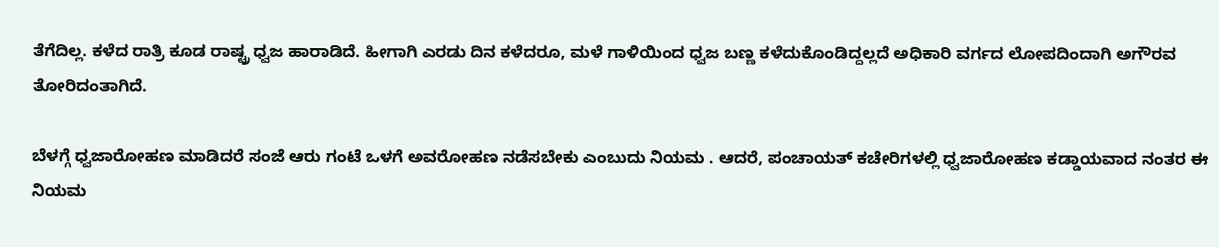ತೆಗೆದಿಲ್ಲ. ಕಳೆದ ರಾತ್ರಿ ಕೂಡ ರಾಷ್ಟ್ರ ಧ್ವಜ ಹಾರಾಡಿದೆ. ಹೀಗಾಗಿ ಎರಡು ದಿನ ಕಳೆದರೂ, ಮಳೆ ಗಾಳಿಯಿಂದ ಧ್ವಜ ಬಣ್ಣ ಕಳೆದುಕೊಂಡಿದ್ದಲ್ಲದೆ ಅಧಿಕಾರಿ ವರ್ಗದ ಲೋಪದಿಂದಾಗಿ ಅಗೌರವ ತೋರಿದಂತಾಗಿದೆ.

ಬೆಳಗ್ಗೆ ಧ್ವಜಾರೋಹಣ ಮಾಡಿದರೆ ಸಂಜೆ ಆರು ಗಂಟೆ ಒಳಗೆ ಅವರೋಹಣ ನಡೆಸಬೇಕು ಎಂಬುದು ನಿಯಮ . ಆದರೆ, ಪಂಚಾಯತ್ ಕಚೇರಿಗಳಲ್ಲಿ ಧ್ವಜಾರೋಹಣ ಕಡ್ಡಾಯವಾದ ನಂತರ ಈ ನಿಯಮ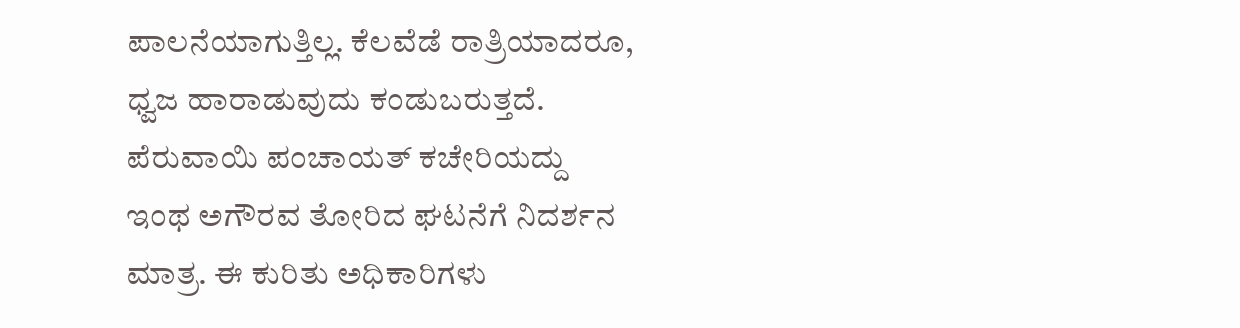ಪಾಲನೆಯಾಗುತ್ತಿಲ್ಲ. ಕೆಲವೆಡೆ ರಾತ್ರಿಯಾದರೂ, ಧ್ವಜ ಹಾರಾಡುವುದು ಕಂಡುಬರುತ್ತದೆ.
ಪೆರುವಾಯಿ ಪಂಚಾಯತ್ ಕಚೇರಿಯದ್ದು ಇಂಥ ಅಗೌರವ ತೋರಿದ ಘಟನೆಗೆ ನಿದರ್ಶನ ಮಾತ್ರ. ಈ ಕುರಿತು ಅಧಿಕಾರಿಗಳು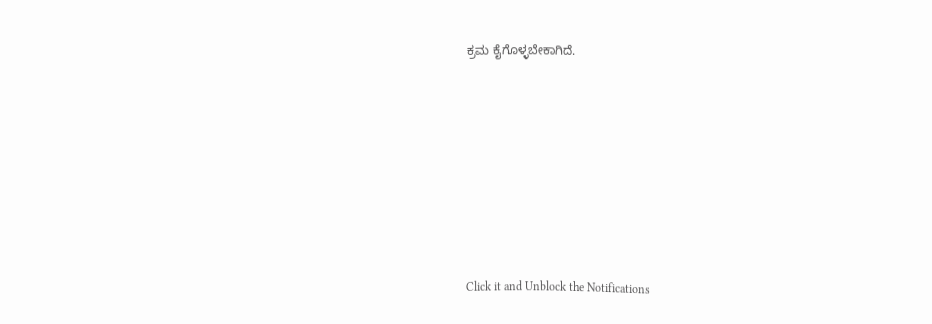ಕ್ರಮ ಕೈಗೊಳ್ಳಬೇಕಾಗಿದೆ.












Click it and Unblock the Notifications